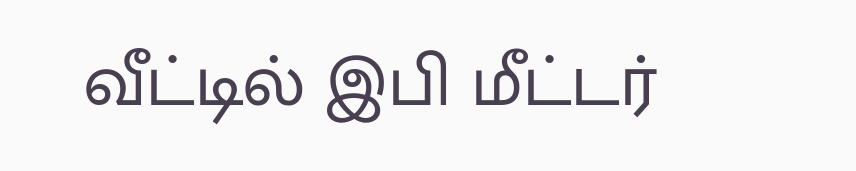வீட்டில் இபி மீட்டர்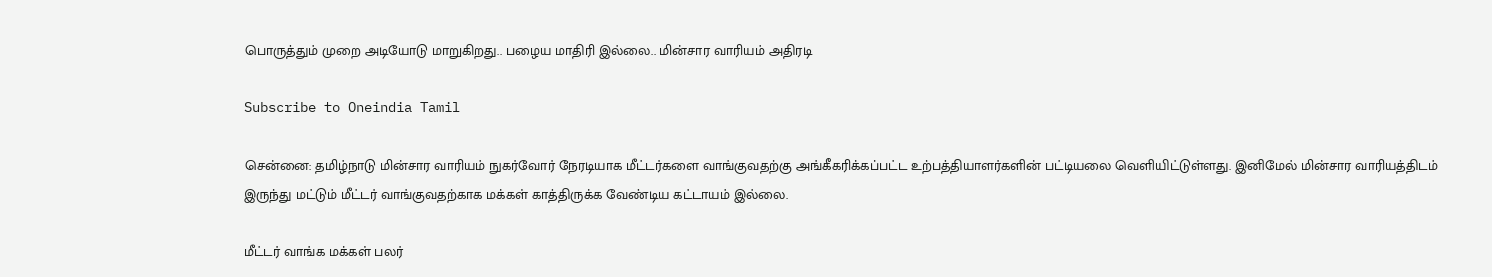பொருத்தும் முறை அடியோடு மாறுகிறது.. பழைய மாதிரி இல்லை.. மின்சார வாரியம் அதிரடி

Subscribe to Oneindia Tamil

சென்னை: தமிழ்நாடு மின்சார வாரியம் நுகர்வோர் நேரடியாக மீட்டர்களை வாங்குவதற்கு அங்கீகரிக்கப்பட்ட உற்பத்தியாளர்களின் பட்டியலை வெளியிட்டுள்ளது. இனிமேல் மின்சார வாரியத்திடம் இருந்து மட்டும் மீட்டர் வாங்குவதற்காக மக்கள் காத்திருக்க வேண்டிய கட்டாயம் இல்லை.

மீட்டர் வாங்க மக்கள் பலர்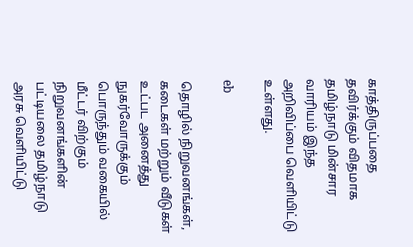காத்திருப்பதை தவிர்க்கும் விதமாக தமிழ்நாடு மின்சார வாரியம் இந்த அறிவிப்பை வெளியிட்டு உள்ளது.

eb

தொழில் நிறுவனங்கள், கடைகள் மற்றும் வீடுகள் உட்பட அனைத்து நுகர்வோருக்கும் பொருந்தும் வகையில் மீட்டர் விற்கும் நிறுவனங்களின் பட்டியலை தமிழ்நாடு அரசு வெளியிட்டு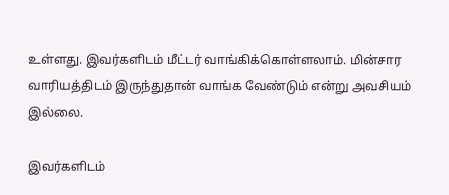உள்ளது. இவர்களிடம் மீட்டர் வாங்கிக்கொள்ளலாம். மின்சார வாரியத்திடம் இருந்துதான் வாங்க வேண்டும் என்று அவசியம் இல்லை.

இவர்களிடம்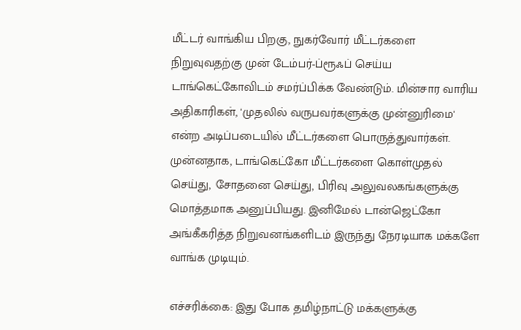மீட்டர் வாங்கிய பிறகு, நுகர்வோர் மீட்டர்களை நிறுவுவதற்கு முன் டேம்பர்-ப்ரூஃப் செய்ய டாங்கெட்கோவிடம் சமர்ப்பிக்க வேண்டும். மின்சார வாரிய அதிகாரிகள், 'முதலில் வருபவர்களுக்கு முன்னுரிமை' என்ற அடிப்படையில் மீட்டர்களை பொருத்துவார்கள். முன்னதாக, டாங்கெட்கோ மீட்டர்களை கொள்முதல் செய்து, சோதனை செய்து, பிரிவு அலுவலகங்களுக்கு மொத்தமாக அனுப்பியது. இனிமேல் டான்ஜெட்கோ அங்கீகரித்த நிறுவனங்களிடம் இருந்து நேரடியாக மக்களே வாங்க முடியும்.

எச்சரிக்கை: இது போக தமிழ்நாட்டு மக்களுக்கு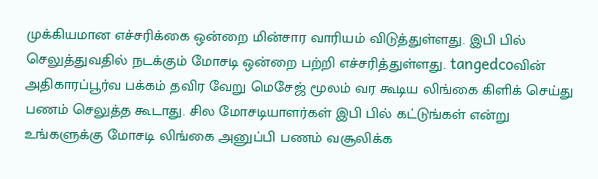முக்கியமான எச்சரிக்கை ஒன்றை மின்சார வாரியம் விடுத்துள்ளது. இபி பில் செலுத்துவதில் நடக்கும் மோசடி ஒன்றை பற்றி எச்சரித்துள்ளது. tangedcoவின் அதிகாரப்பூர்வ பக்கம் தவிர வேறு மெசேஜ் மூலம் வர கூடிய லிங்கை கிளிக் செய்து பணம் செலுத்த கூடாது. சில மோசடியாளர்கள் இபி பில் கட்டுங்கள் என்று உங்களுக்கு மோசடி லிங்கை அனுப்பி பணம் வசூலிக்க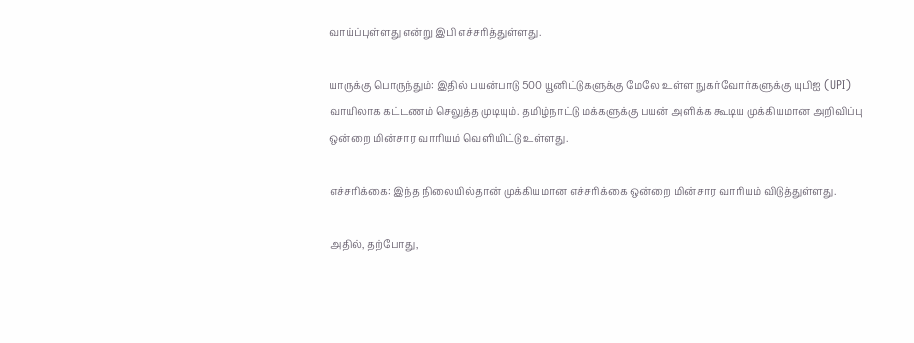வாய்ப்புள்ளது என்று இபி எச்சரித்துள்ளது.

யாருக்கு பொருந்தும்: இதில் பயன்பாடு 500 யூனிட்டுகளுக்கு மேலே உள்ள நுகர்வோர்களுக்கு யுபிஐ (UPI) வாயிலாக கட்டணம் செலுத்த முடியும். தமிழ்நாட்டு மக்களுக்கு பயன் அளிக்க கூடிய முக்கியமான அறிவிப்பு ஒன்றை மின்சார வாரியம் வெளியிட்டு உள்ளது.

எச்சரிக்கை: இந்த நிலையில்தான் முக்கியமான எச்சரிக்கை ஒன்றை மின்சார வாரியம் விடுத்துள்ளது.

அதில், தற்போது,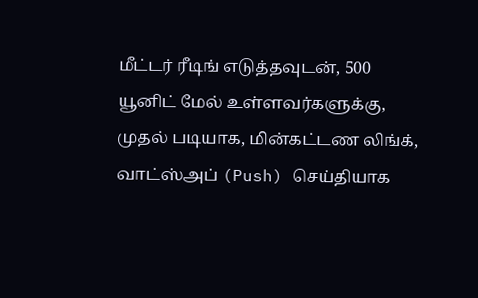மீட்டர் ரீடிங் எடுத்தவுடன், 500 யூனிட் மேல் உள்ளவர்களுக்கு, முதல் படியாக, மின்கட்டண லிங்க், வாட்ஸ்அப் (Push) செய்தியாக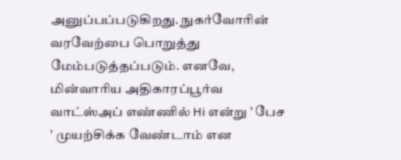அனுப்பப்படுகிறது. நுகர்வோரின் வரவேற்பை பொறுத்து மேம்படுத்தப்படும். எனவே, மின்வாரிய அதிகாரப்பூர்வ வாட்ஸ்அப் எண்ணில் Hi என்று ' பேச ' முயற்சிக்க வேண்டாம் என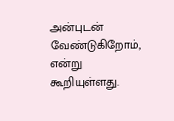அன்புடன் வேண்டுகிறோம், என்று கூறியுள்ளது.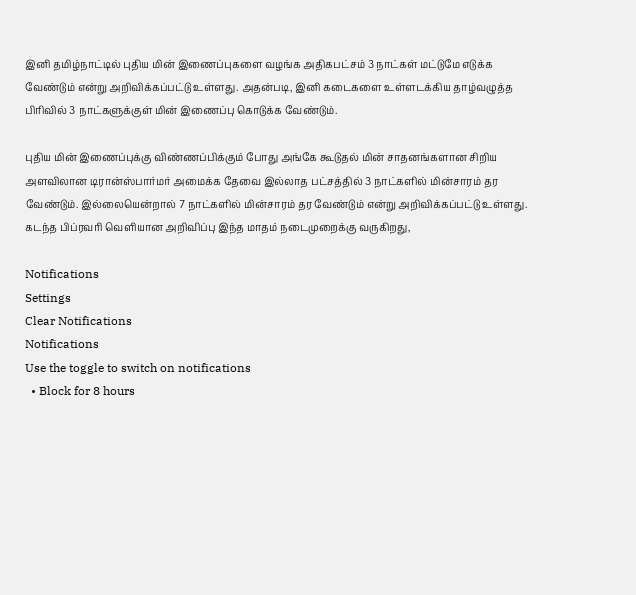இனி தமிழ்நாட்டில் புதிய மின் இணைப்புகளை வழங்க அதிகபட்சம் 3 நாட்கள் மட்டுமே எடுக்க வேண்டும் என்று அறிவிக்கப்பட்டு உள்ளது. அதன்படி, இனி கடைகளை உள்ளடக்கிய தாழ்வழுத்த பிரிவில் 3 நாட்களுக்குள் மின் இணைப்பு கொடுக்க வேண்டும்.

புதிய மின் இணைப்புக்கு விண்ணப்பிக்கும் போது அங்கே கூடுதல் மின் சாதனங்களான சிறிய அளவிலான டிரான்ஸ்பார்மர் அமைக்க தேவை இல்லாத பட்சத்தில் 3 நாட்களில் மின்சாரம் தர வேண்டும். இல்லையென்றால் 7 நாட்களில் மின்சாரம் தர வேண்டும் என்று அறிவிக்கப்பட்டு உள்ளது. கடந்த பிப்ரவரி வெளியான அறிவிப்பு இந்த மாதம் நடைமுறைக்கு வருகிறது,

Notifications
Settings
Clear Notifications
Notifications
Use the toggle to switch on notifications
  • Block for 8 hours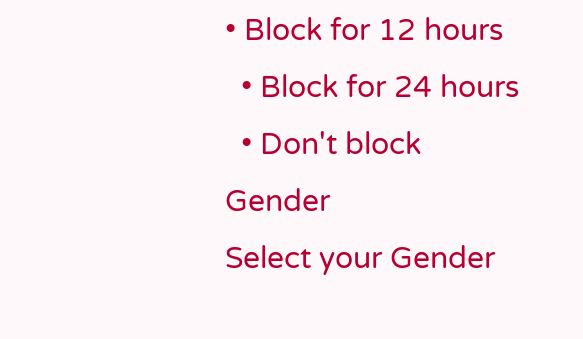• Block for 12 hours
  • Block for 24 hours
  • Don't block
Gender
Select your Gender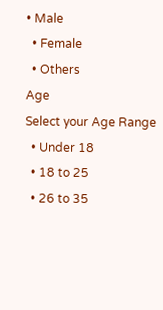• Male
  • Female
  • Others
Age
Select your Age Range
  • Under 18
  • 18 to 25
  • 26 to 35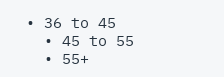• 36 to 45
  • 45 to 55
  • 55+